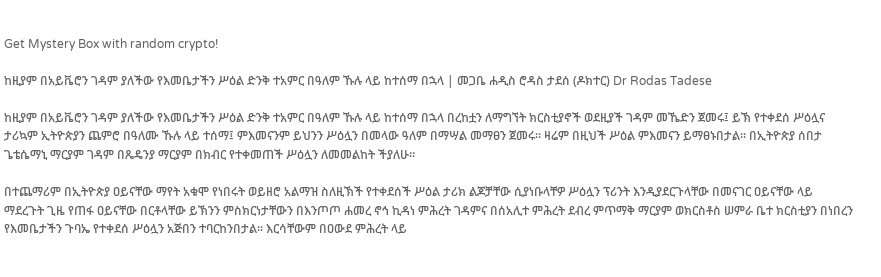Get Mystery Box with random crypto!

ከዚያም በአይቬሮን ገዳም ያለችው የእመቤታችን ሥዕል ድንቅ ተአምር በዓለም ኹሉ ላይ ከተሰማ በኋላ | መጋቤ ሐዲስ ሮዳስ ታደሰ (ዶክተር) Dr Rodas Tadese

ከዚያም በአይቬሮን ገዳም ያለችው የእመቤታችን ሥዕል ድንቅ ተአምር በዓለም ኹሉ ላይ ከተሰማ በኋላ በረከቷን ለማግኘት ክርስቲያኖች ወደዚያች ገዳም መኼድን ጀመሩ፤ ይኽ የተቀደሰ ሥዕሏና ታሪኳም ኢትዮጵያን ጨምሮ በዓለሙ ኹሉ ላይ ተሰማ፤ ምእመናንም ይህንን ሥዕሏን በመላው ዓለም በማሣል መማፀን ጀመሩ። ዛሬም በዚህች ሥዕል ምእመናን ይማፀኑበታል፡፡ በኢትዮጵያ ሰበታ ጌቴሴማኒ ማርያም ገዳም በጼዴንያ ማርያም በክብር የተቀመጠች ሥዕሏን ለመመልከት ችያለሁ።

በተጨማሪም በኢትዮጵያ ዐይናቸው ማየት አቁሞ የነበሩት ወይዘሮ አልማዝ ስለዚኽች የተቀደሰች ሥዕል ታሪክ ልጆቻቸው ሲያነቡላቸዎ ሥዕሏን ፕሪንት እንዲያደርጉላቸው በመናገር ዐይናቸው ላይ ማደረጉት ጊዜ የጠፋ ዐይናቸው በርቶላቸው ይኽንን ምስክርነታቸውን በእንጦጦ ሐመረ ኖኅ ኪዳነ ምሕረት ገዳምና በሰአሊተ ምሕረት ደብረ ምጥማቅ ማርያም ወክርስቶስ ሠምራ ቤተ ክርስቲያን በነበረን የእመቤታችን ጉባኤ የተቀደሰ ሥዕሏን አጅበን ተባርከንበታል። እርሳቸውም በዐውደ ምሕረት ላይ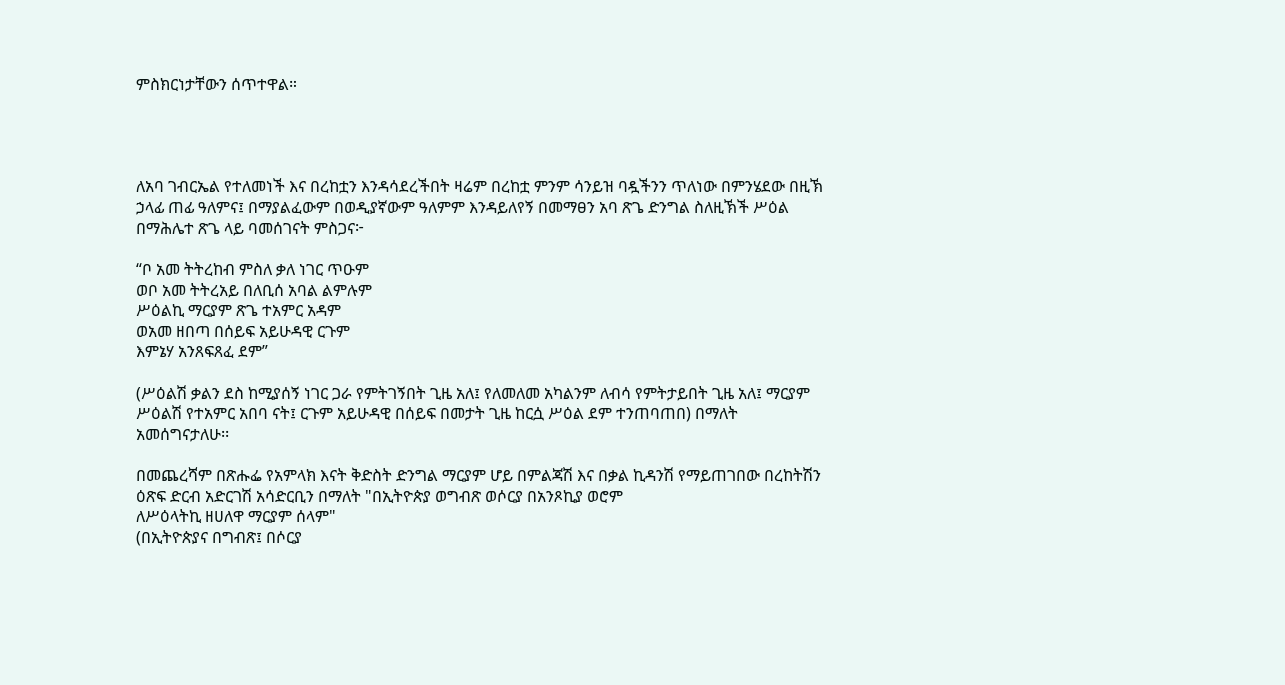ምስክርነታቸውን ሰጥተዋል።




ለአባ ገብርኤል የተለመነች እና በረከቷን እንዳሳደረችበት ዛሬም በረከቷ ምንም ሳንይዝ ባዷችንን ጥለነው በምንሄደው በዚኽ ኃላፊ ጠፊ ዓለምና፤ በማያልፈውም በወዲያኛውም ዓለምም እንዳይለየኝ በመማፀን አባ ጽጌ ድንግል ስለዚኽች ሥዕል በማሕሌተ ጽጌ ላይ ባመሰገናት ምስጋና፦

“ቦ አመ ትትረከብ ምስለ ቃለ ነገር ጥዑም
ወቦ አመ ትትረአይ በለቢሰ አባል ልምሉም
ሥዕልኪ ማርያም ጽጌ ተአምር አዳም
ወአመ ዘበጣ በሰይፍ አይሁዳዊ ርጉም
እምኔሃ አንጸፍጸፈ ደም”

(ሥዕልሽ ቃልን ደስ ከሚያሰኝ ነገር ጋራ የምትገኝበት ጊዜ አለ፤ የለመለመ አካልንም ለብሳ የምትታይበት ጊዜ አለ፤ ማርያም ሥዕልሽ የተአምር አበባ ናት፤ ርጉም አይሁዳዊ በሰይፍ በመታት ጊዜ ከርሷ ሥዕል ደም ተንጠባጠበ) በማለት አመሰግናታለሁ፡፡

በመጨረሻም በጽሑፌ የአምላክ እናት ቅድስት ድንግል ማርያም ሆይ በምልጃሽ እና በቃል ኪዳንሽ የማይጠገበው በረከትሽን ዕጽፍ ድርብ አድርገሽ አሳድርቢን በማለት "በኢትዮጵያ ወግብጽ ወሶርያ በአንጾኪያ ወሮም
ለሥዕላትኪ ዘሀለዋ ማርያም ሰላም"
(በኢትዮጵያና በግብጽ፤ በሶርያ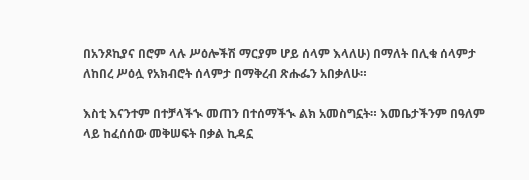በአንጾኪያና በሮም ላሉ ሥዕሎችሽ ማርያም ሆይ ሰላም እላለሁ) በማለት በሊቁ ሰላምታ ለከበረ ሥዕሏ የአክብሮት ሰላምታ በማቅረብ ጽሑፌን አበቃለሁ።

እስቲ እናንተም በተቻላችኊ መጠን በተሰማችኊ ልክ አመስግኗት። እመቤታችንም በዓለም ላይ ከፈሰሰው መቅሠፍት በቃል ኪዳኗ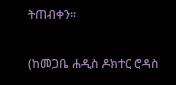ትጠብቀን።

(ከመጋቤ ሐዲስ ዶክተር ሮዳስ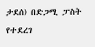ታደሰ) በድጋሚ ፓስት የተደረገ